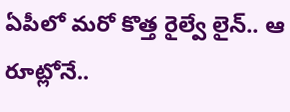ఏపీలో మరో కొత్త రైల్వే లైన్.. ఆ రూట్లోనే..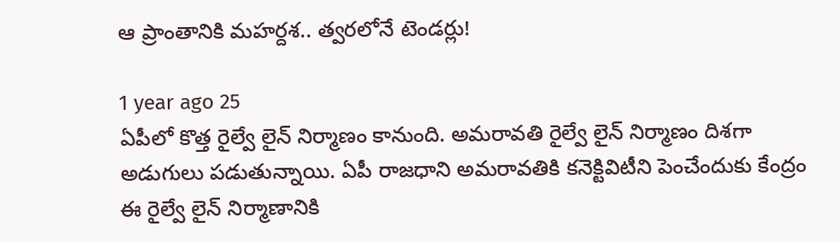ఆ ప్రాంతానికి మహర్దశ.. త్వరలోనే టెండర్లు!

1 year ago 25
ఏపీలో కొత్త రైల్వే లైన్ నిర్మాణం కానుంది. అమరావతి రైల్వే లైన్ నిర్మాణం దిశగా అడుగులు పడుతున్నాయి. ఏపీ రాజధాని అమరావతికి కనెక్టివిటీని పెంచేందుకు కేంద్రం ఈ రైల్వే లైన్ నిర్మాణానికి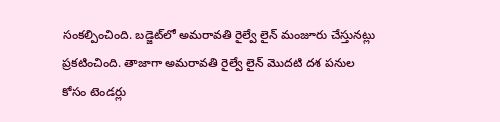సంకల్పించింది. బడ్జెట్‌లో అమరావతి రైల్వే లైన్ మంజూరు చేస్తునట్లు ప్రకటించింది. తాజాగా అమరావతి రైల్వే లైన్ మొదటి దశ పనుల కోసం టెండర్లు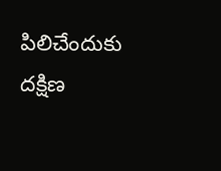పిలిచేందుకు దక్షిణ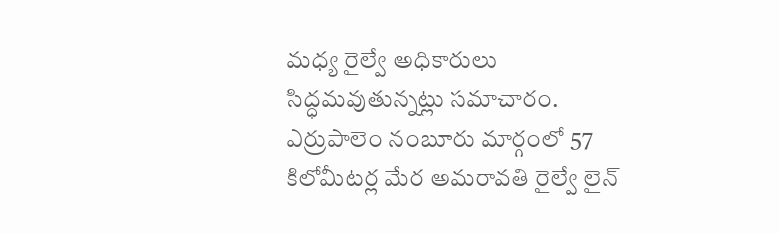మధ్య రైల్వే అధికారులు సిద్ధమవుతున్నట్లు సమాచారం. ఎర్రుపాలెం నంబూరు మార్గంలో 57 కిలోమీటర్ల మేర అమరావతి రైల్వే లైన్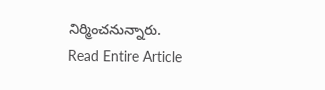నిర్మించనున్నారు.
Read Entire Article